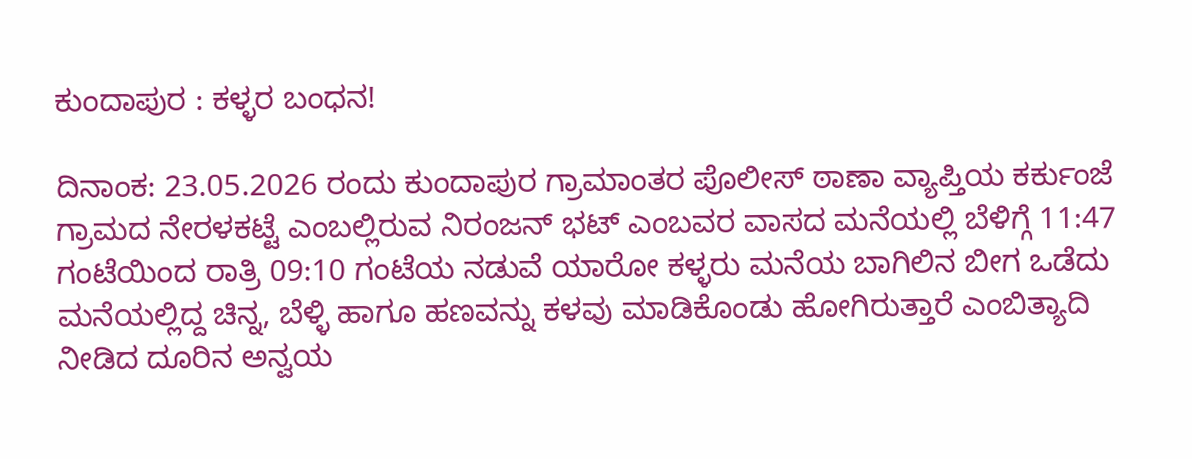ಕುಂದಾಪುರ : ಕಳ್ಳರ ಬಂಧನ!

ದಿನಾಂಕ: 23.05.2026 ರಂದು ಕುಂದಾಪುರ ಗ್ರಾಮಾಂತರ ಪೊಲೀಸ್‌ ಠಾಣಾ ವ್ಯಾಪ್ತಿಯ ಕರ್ಕುಂಜೆ ಗ್ರಾಮದ ನೇರಳಕಟ್ಟೆ ಎಂಬಲ್ಲಿರುವ ನಿರಂಜನ್‌ ಭಟ್‌ ಎಂಬವರ ವಾಸದ ಮನೆಯಲ್ಲಿ ಬೆಳಿಗ್ಗೆ 11:47 ಗಂಟೆಯಿಂದ ರಾತ್ರಿ 09:10 ಗಂಟೆಯ ನಡುವೆ ಯಾರೋ ಕಳ್ಳರು ಮನೆಯ ಬಾಗಿಲಿನ ಬೀಗ ಒಡೆದು ಮನೆಯಲ್ಲಿದ್ದ ಚಿನ್ನ, ಬೆಳ್ಳಿ ಹಾಗೂ ಹಣವನ್ನು ಕಳವು ಮಾಡಿಕೊಂಡು ಹೋಗಿರುತ್ತಾರೆ ಎಂಬಿತ್ಯಾದಿ ನೀಡಿದ ದೂರಿನ ಅನ್ವಯ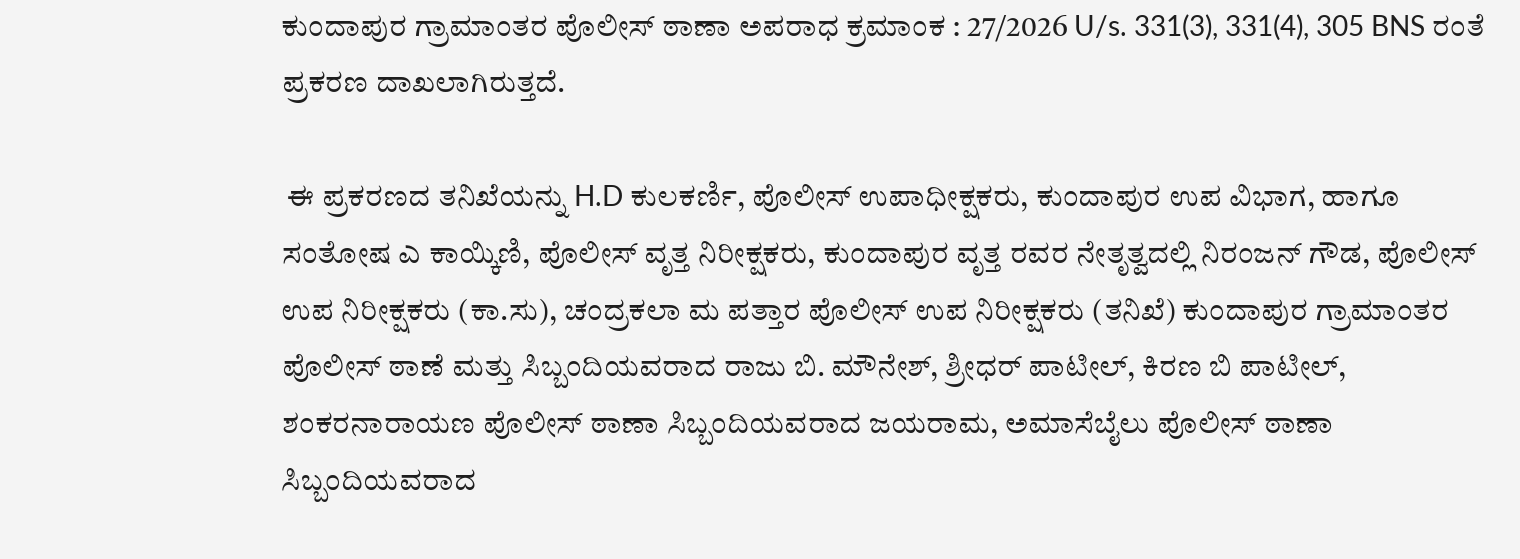ಕುಂದಾಪುರ ಗ್ರಾಮಾಂತರ ಪೊಲೀಸ್‌ ಠಾಣಾ ಅಪರಾಧ ಕ್ರಮಾಂಕ : 27/2026 U/s. 331(3), 331(4), 305 BNS ರಂತೆ ಪ್ರಕರಣ ದಾಖಲಾಗಿರುತ್ತದೆ.

 ಈ ಪ್ರಕರಣದ ತನಿಖೆಯನ್ನು H.D ಕುಲಕರ್ಣಿ, ಪೊಲೀಸ್ ಉಪಾಧೀಕ್ಷಕರು, ಕುಂದಾಪುರ ಉಪ ವಿಭಾಗ, ಹಾಗೂ ಸಂತೋಷ ಎ ಕಾಯ್ಕಿಣಿ, ಪೊಲೀಸ್ ವೃತ್ತ ನಿರೀಕ್ಷಕರು, ಕುಂದಾಪುರ ವೃತ್ತ ರವರ ನೇತೃತ್ವದಲ್ಲಿ ನಿರಂಜನ್‌ ಗೌಡ, ಪೊಲೀಸ್ ಉಪ ನಿರೀಕ್ಷಕರು (ಕಾ.ಸು), ಚಂದ್ರಕಲಾ ಮ ಪತ್ತಾರ ಪೊಲೀಸ್ ಉಪ ನಿರೀಕ್ಷಕರು (ತನಿಖೆ) ಕುಂದಾಪುರ ಗ್ರಾಮಾಂತರ ಪೊಲೀಸ್ ಠಾಣೆ ಮತ್ತು ಸಿಬ್ಬಂದಿಯವರಾದ ರಾಜು ಬಿ. ಮೌನೇಶ್, ಶ್ರೀಧರ್‌ ಪಾಟೀಲ್‌, ಕಿರಣ ಬಿ ಪಾಟೀಲ್‌, ಶಂಕರನಾರಾಯಣ ಪೊಲೀಸ್‌ ಠಾಣಾ ಸಿಬ್ಬಂದಿಯವರಾದ ಜಯರಾಮ, ಅಮಾಸೆಬೈಲು ಪೊಲೀಸ್‌ ಠಾಣಾ ಸಿಬ್ಬಂದಿಯವರಾದ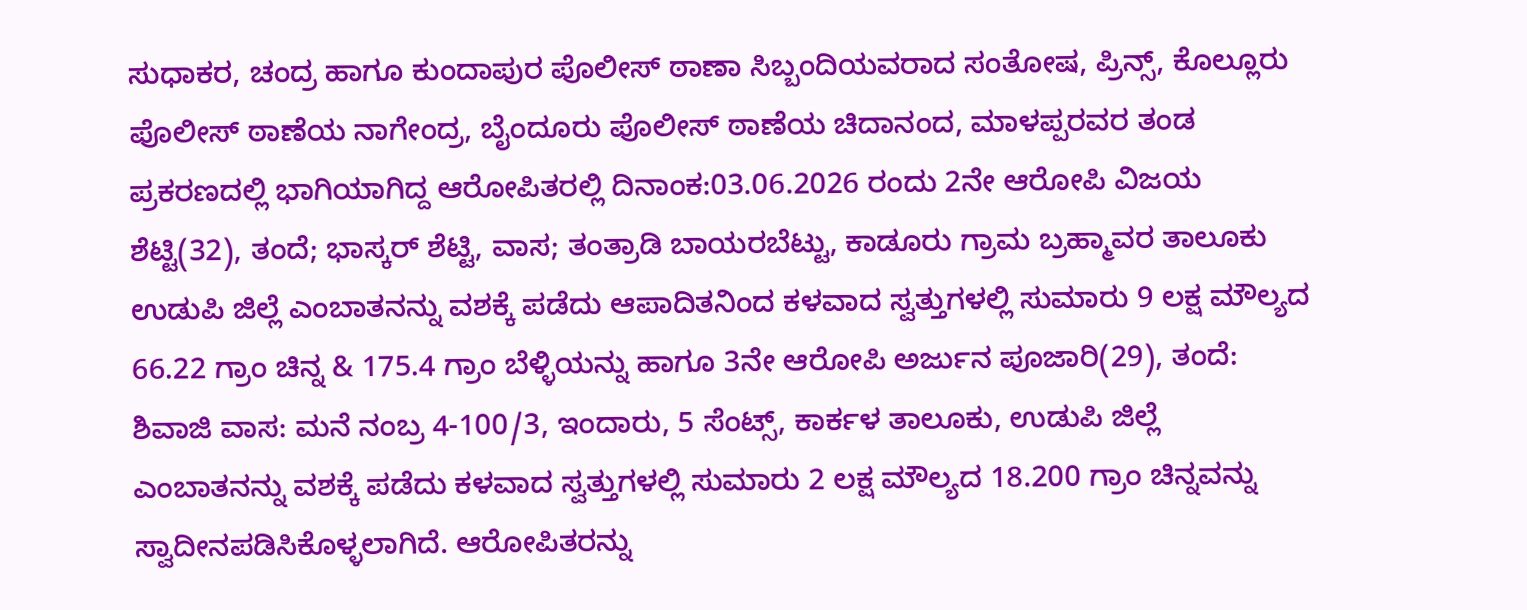ಸುಧಾಕರ, ಚಂದ್ರ ಹಾಗೂ ಕುಂದಾಪುರ ಪೊಲೀಸ್‌ ಠಾಣಾ ಸಿಬ್ಬಂದಿಯವರಾದ ಸಂತೋಷ, ಪ್ರಿನ್ಸ್, ಕೊಲ್ಲೂರು ಪೊಲೀಸ್ ಠಾಣೆಯ ನಾಗೇಂದ್ರ, ಬೈಂದೂರು ಪೊಲೀಸ್ ಠಾಣೆಯ ಚಿದಾನಂದ, ಮಾಳಪ್ಪರವರ ತಂಡ ಪ್ರಕರಣದಲ್ಲಿ ಭಾಗಿಯಾಗಿದ್ದ ಆರೋಪಿತರಲ್ಲಿ ದಿನಾಂಕ:03.06.2026 ರಂದು 2ನೇ ಆರೋಪಿ ವಿಜಯ ಶೆಟ್ಟಿ(32), ತಂದೆ; ಭಾಸ್ಕರ್ ಶೆಟ್ಟಿ, ವಾಸ; ತಂತ್ರಾಡಿ ಬಾಯರಬೆಟ್ಟು, ಕಾಡೂರು ಗ್ರಾಮ ಬ್ರಹ್ಮಾವರ ತಾಲೂಕು ಉಡುಪಿ ಜಿಲ್ಲೆ ಎಂಬಾತನನ್ನು ವಶಕ್ಕೆ ಪಡೆದು ಆಪಾದಿತನಿಂದ ಕಳವಾದ ಸ್ವತ್ತುಗಳಲ್ಲಿ ಸುಮಾರು 9 ಲಕ್ಷ ಮೌಲ್ಯದ 66.22 ಗ್ರಾಂ ಚಿನ್ನ & 175.4 ಗ್ರಾಂ ಬೆಳ್ಳಿಯನ್ನು ಹಾಗೂ 3ನೇ ಆರೋಪಿ ಅರ್ಜುನ ಪೂಜಾರಿ(29), ತಂದೆ: ಶಿವಾಜಿ ವಾಸ: ಮನೆ ನಂಬ್ರ 4-100/3, ಇಂದಾರು, 5 ಸೆಂಟ್ಸ್‌, ಕಾರ್ಕಳ ತಾಲೂಕು, ಉಡುಪಿ ಜಿಲ್ಲೆ ಎಂಬಾತನನ್ನು ವಶಕ್ಕೆ ಪಡೆದು ಕಳವಾದ ಸ್ವತ್ತುಗಳಲ್ಲಿ ಸುಮಾರು 2 ಲಕ್ಷ ಮೌಲ್ಯದ 18.200 ಗ್ರಾಂ ಚಿನ್ನವನ್ನು ಸ್ವಾದೀನಪಡಿಸಿಕೊಳ್ಳಲಾಗಿದೆ. ಆರೋಪಿತರನ್ನು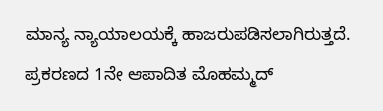ಮಾನ್ಯ ನ್ಯಾಯಾಲಯಕ್ಕೆ ಹಾಜರುಪಡಿಸಲಾಗಿರುತ್ತದೆ. ಪ್ರಕರಣದ 1ನೇ ಆಪಾದಿತ ಮೊಹಮ್ಮದ್‌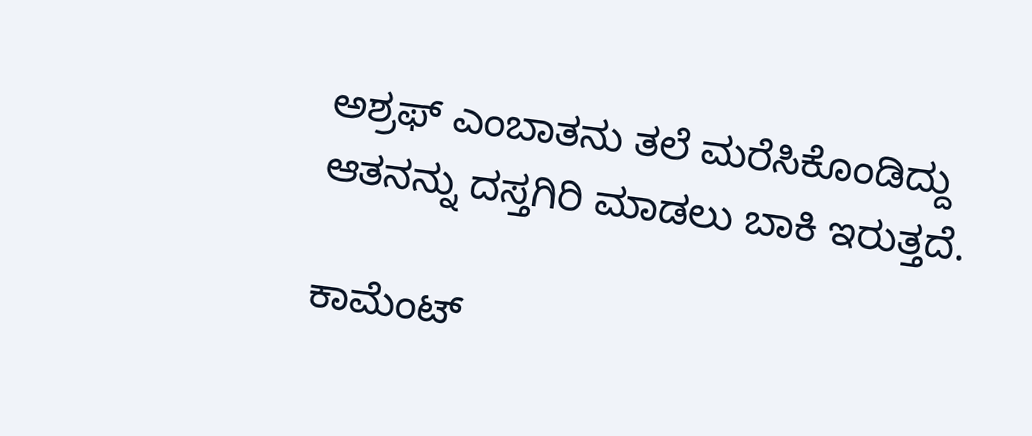ಅಶ್ರಫ್‌ ಎಂಬಾತನು ತಲೆ ಮರೆಸಿಕೊಂಡಿದ್ದು ಆತನನ್ನು ದಸ್ತಗಿರಿ ಮಾಡಲು ಬಾಕಿ ಇರುತ್ತದೆ.

ಕಾಮೆಂಟ್‌‌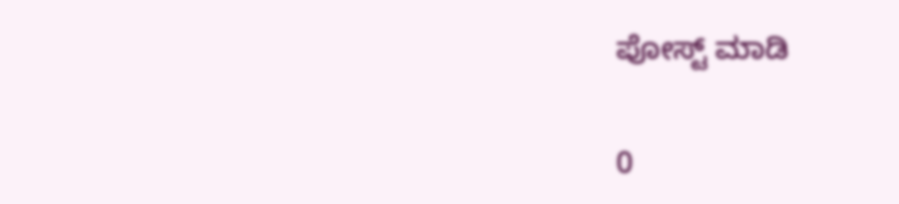ಪೋಸ್ಟ್‌ ಮಾಡಿ

0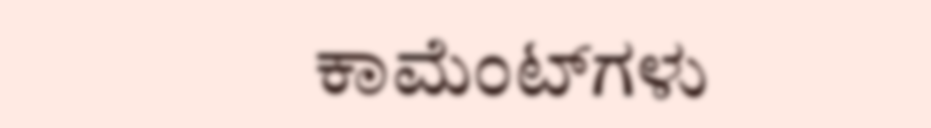ಕಾಮೆಂಟ್‌ಗಳು